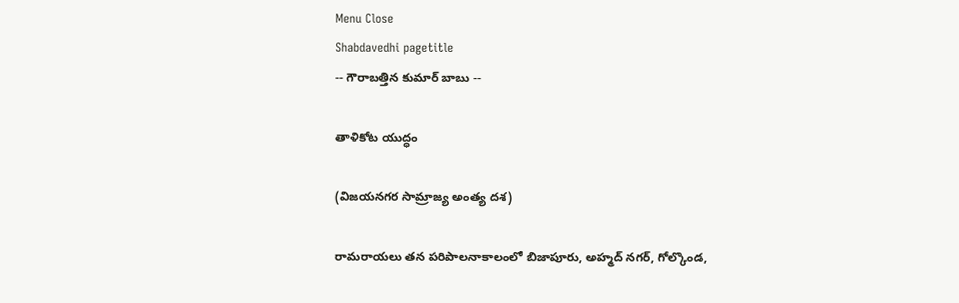Menu Close
Shabdavedhi pagetitle
-- గౌరాబత్తిన కుమార్ బాబు --

తాళికోట యుద్ధం

(విజయనగర సామ్రాజ్య అంత్య దశ)

రామరాయలు తన పరిపాలనాకాలంలో బిజాపూరు, అహ్మద్ నగర్, గోల్కొండ,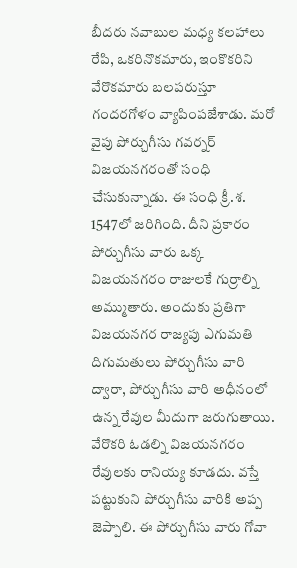బీదరు నవాబుల మధ్య కలహాలు రేపి, ఒకరినొకమారు, ఇంకొకరిని వేరొకమారు బలపరుస్తూ గందరగోళం వ్యాపింపజేశాడు. మరో  వైపు పోర్చుగీసు గవర్నర్ విజయనగరంతో సంధి చేసుకున్నాడు. ఈ సంధి క్రీ.శ. 1547లో జరిగింది. దీని ప్రకారం పోర్చుగీసు వారు ఒక్క విజయనగరం రాజులకే గుర్రాల్ని అమ్ముతారు. అందుకు ప్రతిగా విజయనగర రాజ్యపు ఎగుమతి దిగుమతులు పోర్చుగీసు వారి ద్వారా, పోర్చుగీసు వారి అధీనంలో ఉన్న రేవుల మీదుగా జరుగుతాయి. వేరొకరి ఓడల్ని విజయనగరం రేవులకు రానియ్య కూడదు. వస్తే పట్టుకుని పోర్చుగీసు వారికి అప్ప జెప్పాలి. ఈ పోర్చుగీసు వారు గోవా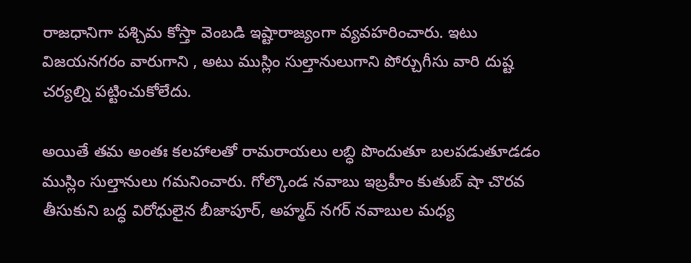రాజధానిగా పశ్చిమ కోస్తా వెంబడి ఇష్టారాజ్యంగా వ్యవహరించారు. ఇటు విజయనగరం వారుగాని , అటు ముస్లిం సుల్తానులుగాని పోర్చుగీసు వారి దుష్ట చర్యల్ని పట్టించుకోలేదు.

అయితే తమ అంతః కలహాలతో రామరాయలు లబ్ధి పొందుతూ బలపడుతూడడం ముస్లిం సుల్తానులు గమనించారు. గోల్కొండ నవాబు ఇబ్రహీం కుతుబ్ షా చొరవ తీసుకుని బద్ధ విరోధులైన బీజాపూర్, అహ్మద్ నగర్ నవాబుల మధ్య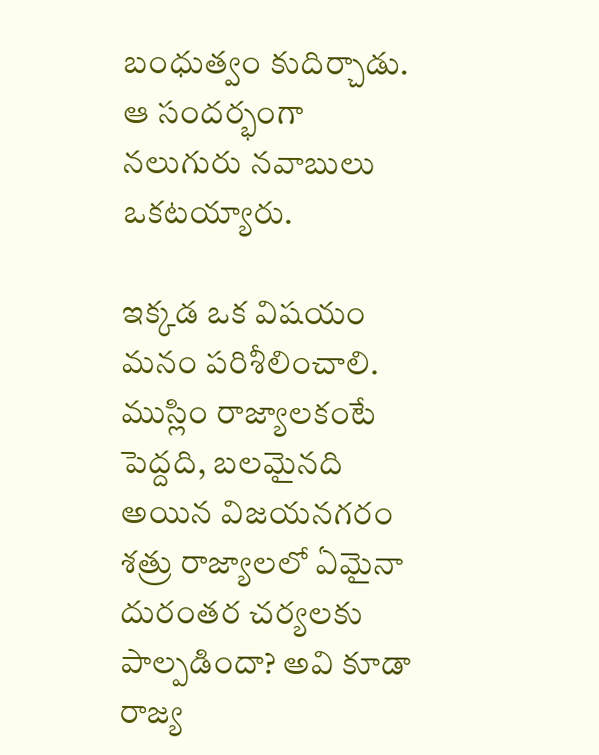బంధుత్వం కుదిర్చాడు. ఆ సందర్భంగా నలుగురు నవాబులు ఒకటయ్యారు.

ఇక్కడ ఒక విషయం మనం పరిశీలించాలి. ముస్లిం రాజ్యాలకంటే పెద్దది, బలమైనది అయిన విజయనగరం శత్రు రాజ్యాలలో ఏమైనా దురంతర చర్యలకు పాల్పడిందా? అవి కూడా రాజ్య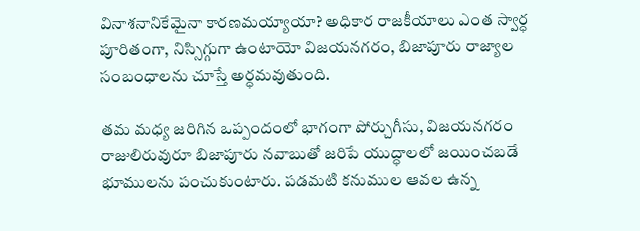వినాశనానికేమైనా కారణమయ్యాయా? అధికార రాజకీయాలు ఎంత స్వార్ధ పూరితంగా, నిస్సిగ్గుగా ఉంటాయో విజయనగరం, బిజాపూరు రాజ్యాల సంబంధాలను చూస్తే అర్ధమవుతుంది.

తమ మధ్య జరిగిన ఒప్పందంలో భాగంగా పోర్చుగీసు, విజయనగరం రాజులిరువురూ బిజాపూరు నవాబుతో జరిపే యుద్ధాలలో జయించబడే భూములను పంచుకుంటారు. పడమటి కనుముల ఆవల ఉన్న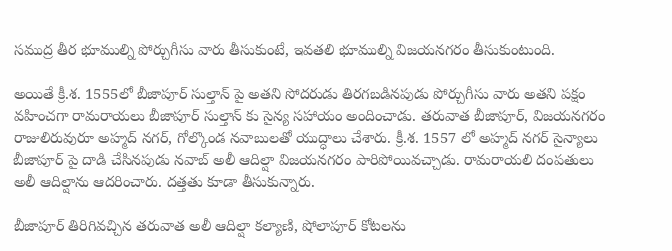సముద్ర తీర భూముల్ని పోర్చుగీసు వారు తీసుకుంటే, ఇవతలి భూముల్ని విజయనగరం తీసుకుంటుంది.

అయితే క్రీ.శ. 1555లో బీజాపూర్ సుల్తాన్ పై అతని సోదరుడు తిరగబడినపుడు పోర్చుగీసు వారు అతని పక్షం వహించగా రామరాయలు బీజాపూర్ సుల్తాన్ కు సైన్య సహాయం అందించాడు. తరువాత బీజాపూర్, విజయనగరం రాజులిరువురూ అహ్మద్ నగర్, గోల్కొండ నవాబులతో యుద్ధాలు చేశారు. క్రీ.శ. 1557 లో అహ్మద్ నగర్ సైన్యాలు బీజాపూర్ పై దాడి చేసినపుడు నవాబ్ అలీ ఆదిల్షా విజయనగరం పారిపోయివచ్చాడు. రామరాయలి దంపతులు అలీ ఆదిల్షాను ఆదరించారు. దత్తతు కూడా తీసుకున్నారు.

బీజాపూర్ తిరిగివచ్చిన తరువాత అలీ ఆదిల్షా కల్యాణి, షోలాపూర్ కోటలను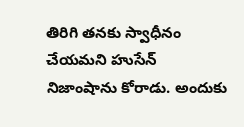తిరిగి తనకు స్వాధీనం చేయమని హుసేన్ నిజాంషాను కోరాడు. అందుకు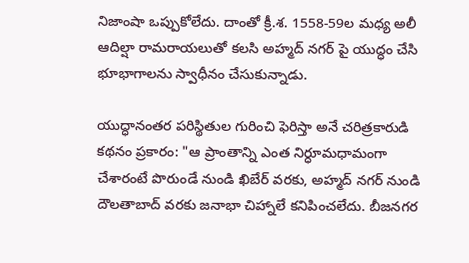నిజాంషా ఒప్పుకోలేదు. దాంతో క్రీ.శ. 1558-59ల మధ్య అలీ ఆదిల్షా రామరాయలుతో కలసి అహ్మద్ నగర్ పై యుద్ధం చేసి భూభాగాలను స్వాధీనం చేసుకున్నాడు.

యుద్ధానంతర పరిస్థితుల గురించి ఫెరిస్తా అనే చరిత్రకారుడి కథనం ప్రకారం: "ఆ ప్రాంతాన్ని ఎంత నిర్ధూమధామంగా చేశారంటే పొరుండే నుండి ఖిబేర్ వరకు, అహ్మద్ నగర్ నుండి దౌలతాబాద్ వరకు జనాభా చిహ్నాలే కనిపించలేదు. బీజనగర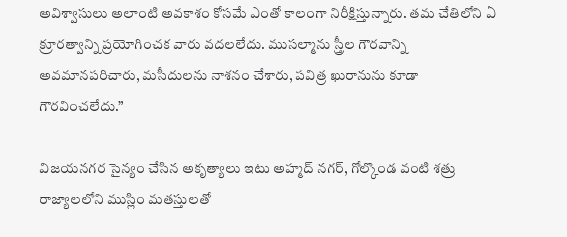అవిశ్వాసులు అలాంటి అవకాశం కోసమే ఎంతో కాలంగా నిరీక్షిస్తున్నారు. తమ చేతిలోని ఏ క్రూరత్వాన్ని ప్రయోగించక వారు వదలలేదు. ముసల్మాను స్త్రీల గౌరవాన్ని అవమానపరిచారు, మసీదులను నాశనం చేశారు, పవిత్ర ఖురానును కూడా గౌరవించలేదు.”

విజయనగర సైన్యం చేసిన అకృత్యాలు ఇటు అహ్మద్ నగర్, గోల్కొండ వంటి శత్రు రాజ్యాలలోని ముస్లిం మతస్తులతో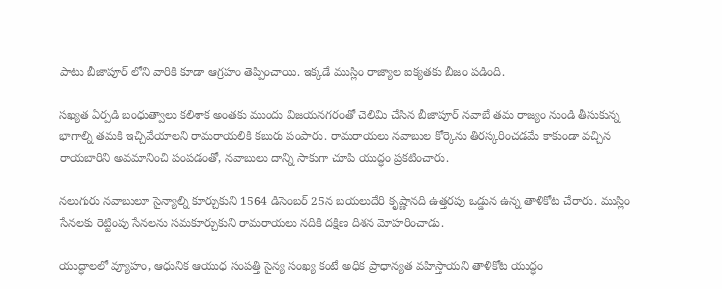పాటు బీజాపూర్ లోని వారికి కూడా ఆగ్రహం తెప్పించాయి. ఇక్కడే ముస్లిం రాజ్యాల ఐక్యతకు బీజం పడింది.

సఖ్యత ఏర్పడి బంధుత్వాలు కలిశాక అంతకు ముందు విజయనగరంతో చెలిమి చేసిన బీజాపూర్ నవాబే తమ రాజ్యం నుండి తీసుకున్న భాగాల్ని తమకి ఇచ్చివేయాలని రామరాయలికి కబురు పంపారు. రామరాయలు నవాబుల కోర్కెను తిరస్కరించడమే కాకుండా వచ్చిన రాయబారిని అవమానించి పంపడంతో, నవాబులు దాన్ని సాకుగా చూపి యుద్ధం ప్రకటించారు.

నలుగురు నవాబులూ సైన్యాల్ని కూర్చుకుని 1564 డిసెంబర్ 25న బయలుదేరి కృష్ణానది ఉత్తరపు ఒడ్డున ఉన్న తాళికోట చేరారు. ముస్లిం సేనలకు రెట్టింపు సేనలను సమకూర్చుకుని రామరాయలు నదికి దక్షిణ దిశన మోహరించాడు.

యుద్ధాలలో వ్యూహం, ఆధునిక ఆయుధ సంపత్తి సైన్య సంఖ్య కంటే అధిక ప్రాధాన్యత వహిస్తాయని తాళికోట యుద్ధం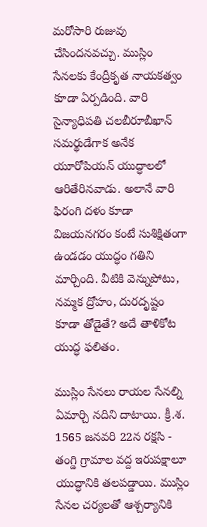మరోసారి రుజువు చేసిందనవచ్చు. ముస్లిం సేనలకు కేంద్రీకృత నాయకత్వం కూడా ఏర్పడింది. వారి సైన్యాధిపతి చలబీరూబీఖాన్ సమర్థుడేగాక అనేక యూరోపియన్ యుద్ధాలలో ఆరితేరినవాడు. అలానే వారి ఫిరంగి దళం కూడా విజయనగరం కంటే సుశిక్షితంగా ఉండడం యుద్ధం గతిని మార్చింది. వీటికి వెన్నుపోటు, నమ్మక ద్రోహం, దురదృష్టం కూడా తోడైతే? అదే తాళికోట యుద్ధ ఫలితం.

ముస్లిం సేనలు రాయల సేనల్ని ఏమార్చి నదిని దాటాయి. క్రీ.శ. 1565 జనవరి 22న రక్షసి - తంగ్డి గ్రామాల వద్ద ఇరుపక్షాలూ యుద్ధానికి తలపడ్డాయి. ముస్లిం సేనల చర్యలతో ఆశ్చర్యానికి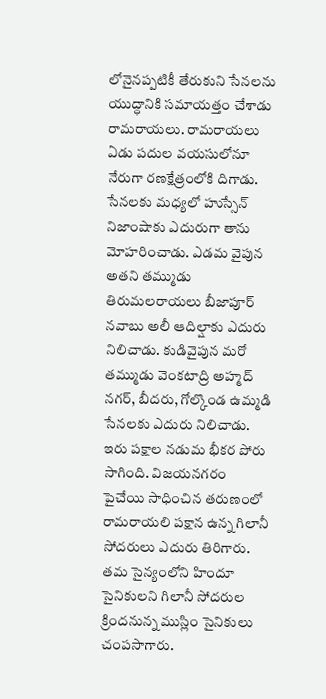లోనైనప్పటికీ తేరుకుని సేనలను యుద్ధానికి సమాయత్తం చేశాడు రామరాయలు. రామరాయలు ఏడు పదుల వయసులోనూ నేరుగా రణక్షేత్రంలోకి దిగాడు. సేనలకు మధ్యలో హుస్సేన్ నిజాంషాకు ఎదురుగా తాను మోహరించాడు. ఎడమ వైపున అతని తమ్ముడు తిరుమలరాయలు బీజాపూర్ నవాబు అలీ ఆదిల్షాకు ఎదురు నిలిచాడు. కుడివైపున మరో తమ్ముడు వెంకటాద్రి అహ్మద్ నగర్, బీదరు, గోల్కొండ ఉమ్మడి సేనలకు ఎదురు నిలిచాడు. ఇరు పక్షాల నడుమ భీకర పోరు సాగింది. విజయనగరం పైచేయి సాధించిన తరుణంలో రామరాయలి పక్షాన ఉన్న గిలానీ సోదరులు ఎదురు తిరిగారు. తమ సైన్యంలోని హిందూ సైనికులని గిలానీ సోదరుల క్రిందనున్న ముస్లిం సైనికులు చంపసాగారు.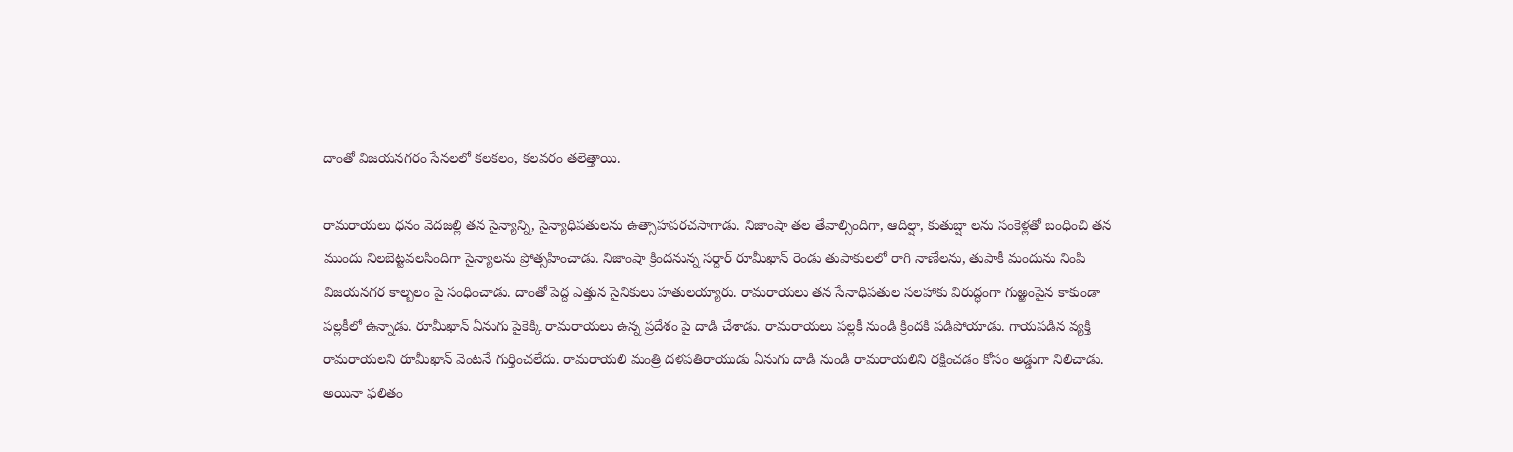దాంతో విజయనగరం సేనలలో కలకలం, కలవరం తలెత్తాయి.

రామరాయలు ధనం వెదజల్లి తన సైన్యాన్ని, సైన్యాధిపతులను ఉత్సాహపరచసాగాడు. నిజాంషా తల తేవాల్సిందిగా, ఆదిల్షా, కుతుబ్షా లను సంకెళ్లతో బంధించి తన ముందు నిలబెట్టవలసిందిగా సైన్యాలను ప్రోత్సహించాడు. నిజాంషా క్రిందనున్న సర్దార్ రూమీఖాన్ రెండు తుపాకులలో రాగి నాణేలను, తుపాకీ మందును నింపి విజయనగర కాల్బలం పై సంధించాడు. దాంతో పెద్ద ఎత్తున సైనికులు హతులయ్యారు. రామరాయలు తన సేనాధిపతుల సలహాకు విరుద్ధంగా గుఱ్ఱంపైన కాకుండా పల్లకీలో ఉన్నాడు. రూమీఖాన్ ఏనుగు పైకెక్కి రామరాయలు ఉన్న ప్రదేశం పై దాడి చేశాడు. రామరాయలు పల్లకీ నుండి క్రిందకి పడిపోయాడు. గాయపడిన వ్యక్తి రామరాయలని రూమీఖాన్ వెంటనే గుర్తించలేదు. రామరాయలి మంత్రి దళపతిరాయుడు ఏనుగు దాడి నుండి రామరాయలిని రక్షించడం కోసం అడ్డుగా నిలిచాడు. అయినా ఫలితం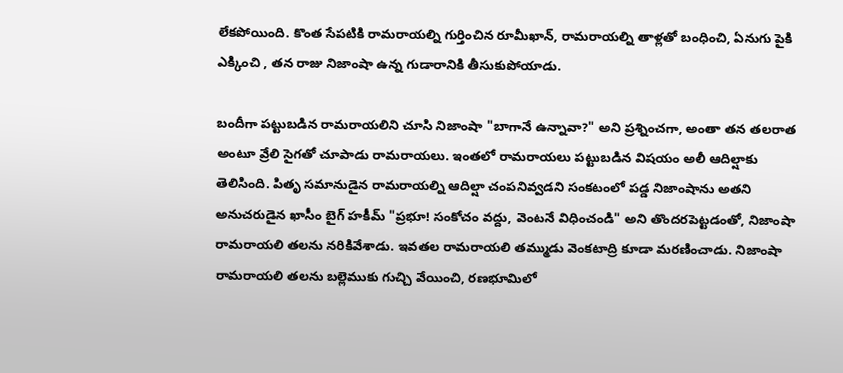లేకపోయింది. కొంత సేపటికి రామరాయల్ని గుర్తించిన రూమీఖాన్, రామరాయల్ని తాళ్లతో బంధించి, ఏనుగు పైకి ఎక్కించి , తన రాజు నిజాంషా ఉన్న గుడారానికి తీసుకుపోయాడు.

బందీగా పట్టుబడిన రామరాయలిని చూసి నిజాంషా "బాగానే ఉన్నావా?" అని ప్రశ్నించగా, అంతా తన తలరాత అంటూ వ్రేలి సైగతో చూపాడు రామరాయలు. ఇంతలో రామరాయలు పట్టుబడిన విషయం అలీ ఆదిల్షాకు తెలిసింది. పితృ సమానుడైన రామరాయల్ని ఆదిల్షా చంపనివ్వడని సంకటంలో పడ్డ నిజాంషాను అతని అనుచరుడైన ఖాసీం బైగ్ హకీమ్ "ప్రభూ! సంకోచం వద్దు, వెంటనే విధించండి" అని తొందరపెట్టడంతో, నిజాంషా రామరాయలి తలను నరికివేశాడు. ఇవతల రామరాయలి తమ్ముడు వెంకటాద్రి కూడా మరణించాడు. నిజాంషా రామరాయలి తలను బల్లెముకు గుచ్చి వేయించి, రణభూమిలో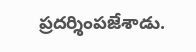ప్రదర్శింపజేశాడు.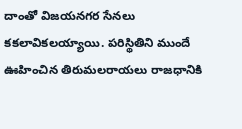దాంతో విజయనగర సేనలు కకలావికలయ్యాయి. పరిస్థితిని ముందే ఊహించిన తిరుమలరాయలు రాజధానికి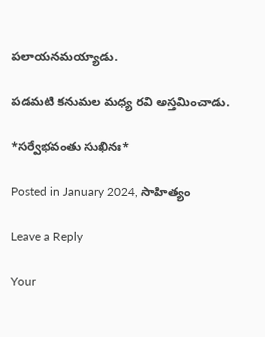పలాయనమయ్యాడు.

పడమటి కనుమల మధ్య రవి అస్తమించాడు.

*సర్వేభవంతు సుఖినః*

Posted in January 2024, సాహిత్యం

Leave a Reply

Your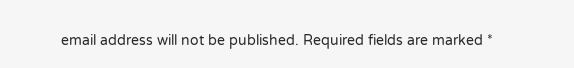email address will not be published. Required fields are marked *